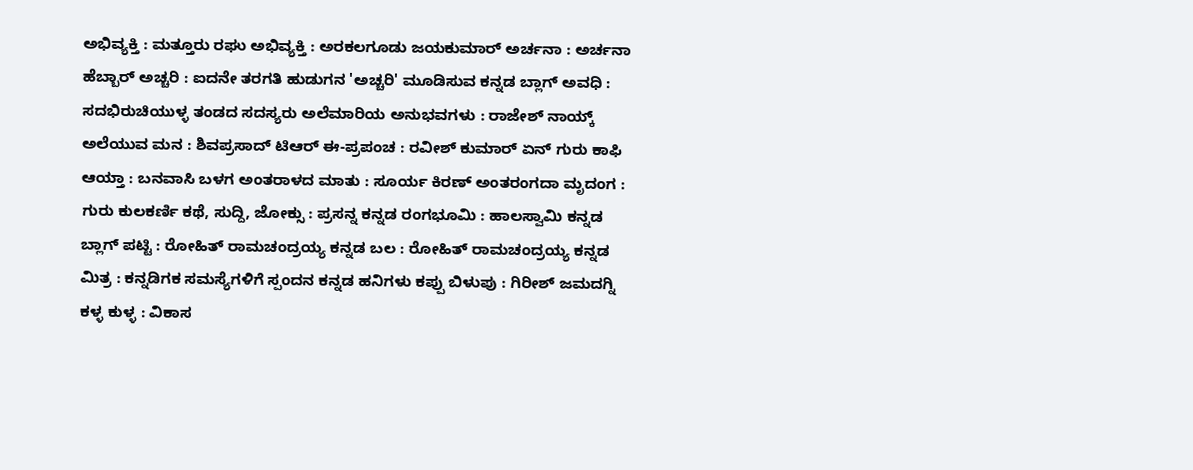ಅಭಿವ್ಯಕ್ತಿ : ಮತ್ತೂರು ರಘು ಅಭಿವ್ಯಕ್ತಿ : ಅರಕಲಗೂಡು ಜಯಕುಮಾರ್ ಅರ್ಚನಾ : ಅರ್ಚನಾ ಹೆಬ್ಬಾರ್ ಅಚ್ಚರಿ : ಐದನೇ ತರಗತಿ ಹುಡುಗನ 'ಅಚ್ಚರಿ' ಮೂಡಿಸುವ ಕನ್ನಡ ಬ್ಲಾಗ್ ಅವಧಿ : ಸದಭಿರುಚಿಯುಳ್ಳ ತಂಡದ ಸದಸ್ಯರು ಅಲೆಮಾರಿಯ ಅನುಭವಗಳು : ರಾಜೇಶ್ ನಾಯ್ಕ್ ಅಲೆಯುವ ಮನ : ಶಿವಪ್ರಸಾದ್ ಟಿಆರ್ ಈ-ಪ್ರಪಂಚ : ರವೀಶ್ ಕುಮಾರ್ ಏನ್ ಗುರು ಕಾಫಿ ಆಯ್ತಾ : ಬನವಾಸಿ ಬಳಗ ಅಂತರಾಳದ ಮಾತು : ಸೂರ್ಯ ಕಿರಣ್ ಅಂತರಂಗದಾ ಮೃದಂಗ : ಗುರು ಕುಲಕರ್ಣಿ ಕಥೆ, ಸುದ್ದಿ, ಜೋಕ್ಸು : ಪ್ರಸನ್ನ ಕನ್ನಡ ರಂಗಭೂಮಿ : ಹಾಲಸ್ವಾಮಿ ಕನ್ನಡ ಬ್ಲಾಗ್ ಪಟ್ಟಿ : ರೋಹಿತ್ ರಾಮಚಂದ್ರಯ್ಯ ಕನ್ನಡ ಬಲ : ರೋಹಿತ್ ರಾಮಚಂದ್ರಯ್ಯ ಕನ್ನಡ ಮಿತ್ರ : ಕನ್ನಡಿಗಕ ಸಮಸ್ಯೆಗಳಿಗೆ ಸ್ಪಂದನ ಕನ್ನಡ ಹನಿಗಳು ಕಪ್ಪು ಬಿಳುಪು : ಗಿರೀಶ್ ಜಮದಗ್ನಿ ಕಳ್ಳ ಕುಳ್ಳ : ವಿಕಾಸ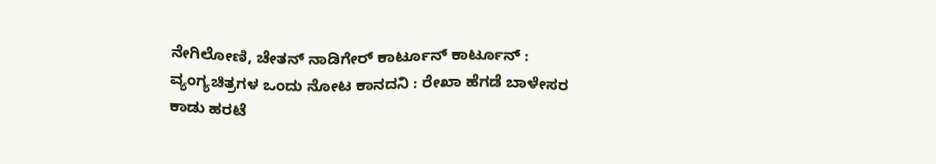ನೇಗಿಲೋಣಿ, ಚೇತನ್ ನಾಡಿಗೇರ್ ಕಾರ್ಟೂನ್ ಕಾರ್ಟೂನ್ : ವ್ಯಂಗ್ಯಚಿತ್ರಗಳ ಒಂದು ನೋಟ ಕಾನದನಿ : ರೇಖಾ ಹೆಗಡೆ ಬಾಳೇಸರ ಕಾಡು ಹರಟೆ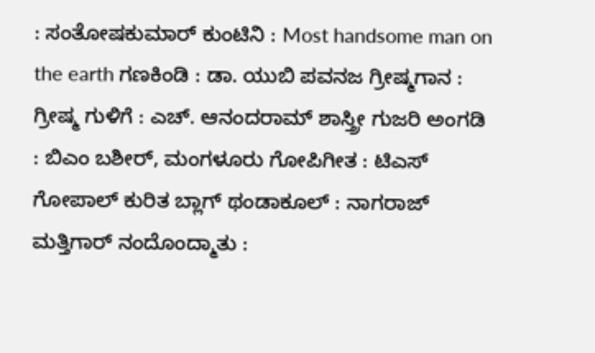: ಸಂತೋಷಕುಮಾರ್ ಕುಂಟಿನಿ : Most handsome man on the earth ಗಣಕಿಂಡಿ : ಡಾ. ಯುಬಿ ಪವನಜ ಗ್ರೀಷ್ಮಗಾನ : ಗ್ರೀಷ್ಮ ಗುಳಿಗೆ : ಎಚ್. ಆನಂದರಾಮ್ ಶಾಸ್ತ್ರೀ ಗುಜರಿ ಅಂಗಡಿ : ಬಿಎಂ ಬಶೀರ್, ಮಂಗಳೂರು ಗೋಪಿಗೀತ : ಟಿಎಸ್ ಗೋಪಾಲ್ ಕುರಿತ ಬ್ಲಾಗ್ ಥಂಡಾಕೂಲ್ : ನಾಗರಾಜ್ ಮತ್ತಿಗಾರ್ ನಂದೊಂದ್ಮಾತು :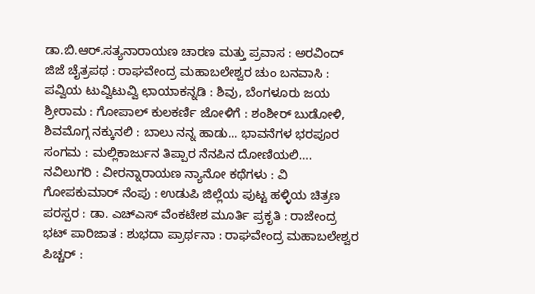ಡಾ.ಬಿ.ಆರ್.ಸತ್ಯನಾರಾಯಣ ಚಾರಣ ಮತ್ತು ಪ್ರವಾಸ : ಅರವಿಂದ್ ಜಿಜೆ ಚೈತ್ರಪಥ : ರಾಘವೇಂದ್ರ ಮಹಾಬಲೇಶ್ವರ ಚುಂ ಬನವಾಸಿ : ಪವ್ವಿಯ ಟುವ್ವಿಟುವ್ವಿ ಛಾಯಾಕನ್ನಡಿ : ಶಿವು, ಬೆಂಗಳೂರು ಜಯ ಶ್ರೀರಾಮ : ಗೋಪಾಲ್ ಕುಲಕರ್ಣಿ ಜೋಳಿಗೆ : ಶಂಶೀರ್ ಬುಡೋಳಿ, ಶಿವಮೊಗ್ಗ ನಕ್ಕುನಲಿ : ಬಾಲು ನನ್ನ ಹಾಡು... ಭಾವನೆಗಳ ಭರಪೂರ ಸಂಗಮ : ಮಲ್ಲಿಕಾರ್ಜುನ ತಿಪ್ಪಾರ ನೆನಪಿನ ದೋಣಿಯಲಿ…. ನವಿಲುಗರಿ : ವೀರನ್ನಾರಾಯಣ ನ್ಯಾನೋ ಕಥೆಗಳು : ವಿ ಗೋಪಕುಮಾರ್ ನೆಂಪು : ಉಡುಪಿ ಜಿಲ್ಲೆಯ ಪುಟ್ಟ ಹಳ್ಳಿಯ ಚಿತ್ರಣ ಪರಸ್ಪರ : ಡಾ. ಎಚ್ಎಸ್ ವೆಂಕಟೇಶ ಮೂರ್ತಿ ಪ್ರಕೃತಿ : ರಾಜೇಂದ್ರ ಭಟ್ ಪಾರಿಜಾತ : ಶುಭದಾ ಪ್ರಾರ್ಥನಾ : ರಾಘವೇಂದ್ರ ಮಹಾಬಲೇಶ್ವರ ಪಿಚ್ಚರ್ :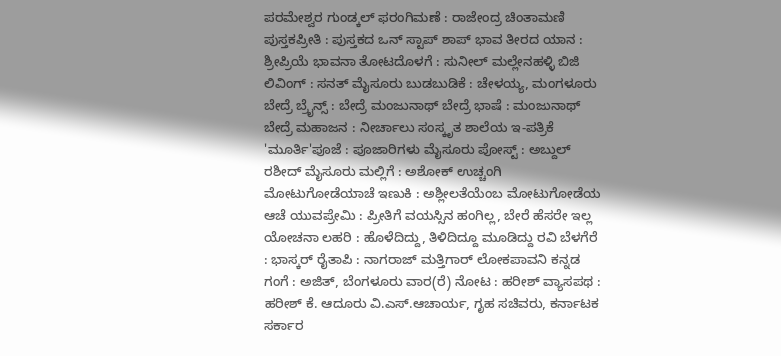ಪರಮೇಶ್ವರ ಗುಂಡ್ಕಲ್ ಫರಂಗಿಮಣೆ : ರಾಜೇಂದ್ರ ಚಿಂತಾಮಣಿ ಪುಸ್ತಕಪ್ರೀತಿ : ಪುಸ್ತಕದ ಒನ್ ಸ್ಟಾಪ್ ಶಾಪ್ ಭಾವ ತೀರದ ಯಾನ : ಶ್ರೀಪ್ರಿಯೆ ಭಾವನಾ ತೋಟದೊಳಗೆ : ಸುನೀಲ್ ಮಲ್ಲೇನಹಳ್ಳಿ ಬಿಜಿ ಲಿವಿಂಗ್ : ಸನತ್ ಮೈಸೂರು ಬುಡಬುಡಿಕೆ : ಚೇಳಯ್ಯ, ಮಂಗಳೂರು ಬೇದ್ರೆ ಬ್ರೈನ್ಸ್ : ಬೇದ್ರೆ ಮಂಜುನಾಥ್ ಬೇದ್ರೆ ಭಾಷೆ : ಮಂಜುನಾಥ್ ಬೇದ್ರೆ ಮಹಾಜನ : ನೀರ್ಚಾಲು ಸಂಸ್ಕೃತ ಶಾಲೆಯ ಇ-ಪತ್ರಿಕೆ 'ಮೂರ್ತಿ'ಪೂಜೆ : ಪೂಜಾರಿಗಳು ಮೈಸೂರು ಪೋಸ್ಟ್ : ಅಬ್ದುಲ್ ರಶೀದ್ ಮೈಸೂರು ಮಲ್ಲಿಗೆ : ಅಶೋಕ್ ಉಚ್ಚಂಗಿ ಮೋಟುಗೋಡೆಯಾಚೆ ಇಣುಕಿ : ಅಶ್ಲೀಲತೆಯೆಂಬ ಮೋಟುಗೋಡೆಯ ಆಚೆ ಯುವಪ್ರೇಮಿ : ಪ್ರೀತಿಗೆ ವಯಸ್ಸಿನ ಹಂಗಿಲ್ಲ, ಬೇರೆ ಹೆಸರೇ ಇಲ್ಲ ಯೋಚನಾ ಲಹರಿ : ಹೊಳೆದಿದ್ದು, ತಿಳಿದಿದ್ದೂ ಮೂಡಿದ್ದು ರವಿ ಬೆಳಗೆರೆ : ಭಾಸ್ಕರ್ ರೈತಾಪಿ : ನಾಗರಾಜ್ ಮತ್ತಿಗಾರ್ ಲೋಕಪಾವನಿ ಕನ್ನಡ ಗಂಗೆ : ಅಜಿತ್, ಬೆಂಗಳೂರು ವಾರ(ರೆ) ನೋಟ : ಹರೀಶ್ ವ್ಯಾಸಪಥ : ಹರೀಶ್ ಕೆ. ಆದೂರು ವಿ.ಎಸ್.ಆಚಾರ್ಯ, ಗೃಹ ಸಚಿವರು, ಕರ್ನಾಟಕ ಸರ್ಕಾರ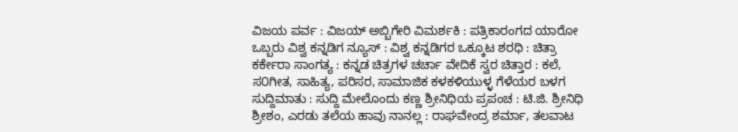ವಿಜಯ ಪರ್ವ : ವಿಜಯ್ ಅಬ್ಬಿಗೇರಿ ವಿಮರ್ಶಕಿ : ಪತ್ರಿಕಾರಂಗದ ಯಾರೋ ಒಬ್ಬರು ವಿಶ್ವ ಕನ್ನಡಿಗ ನ್ಯೂಸ್ : ವಿಶ್ವ ಕನ್ನಡಿಗರ ಒಕ್ಕೂಟ ಶರಧಿ : ಚಿತ್ರಾ ಕರ್ಕೇರಾ ಸಾಂಗತ್ಯ : ಕನ್ನಡ ಚಿತ್ರಗಳ ಚರ್ಚಾ ವೇದಿಕೆ ಸ್ವರ ಚಿತ್ತಾರ : ಕಲೆ, ಸ೦ಗೀತ, ಸಾಹಿತ್ಯ, ಪರಿಸರ, ಸಾಮಾಜಿಕ ಕಳಕಳಿಯುಳ್ಳ ಗೆಳೆಯರ ಬಳಗ ಸುದ್ದಿಮಾತು : ಸುದ್ದಿ ಮೇಲೊಂದು ಕಣ್ಣ ಶ್ರೀನಿಧಿಯ ಪ್ರಪಂಚ : ಟಿ.ಜಿ. ಶ್ರೀನಿಧಿ ಶ್ರೀಶಂ, ಎರಡು ತಲೆಯ ಹಾವು ನಾನಲ್ಲ : ರಾಘವೇಂದ್ರ ಶರ್ಮಾ, ತಲವಾಟ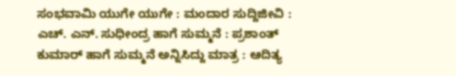ಸಂಭವಾಮಿ ಯುಗೇ ಯುಗೇ : ಮಂದಾರ ಸುದ್ದಿಜೀವಿ : ಎಚ್. ಎನ್. ಸುಧೀಂದ್ರ ಹಾಗೆ ಸುಮ್ಮನೆ : ಪ್ರಶಾಂತ್ ಕುಮಾರ್ ಹಾಗೆ ಸುಮ್ಮನೆ ಅನ್ನಿಸಿದ್ದು ಮಾತ್ರ : ಆದಿತ್ಯ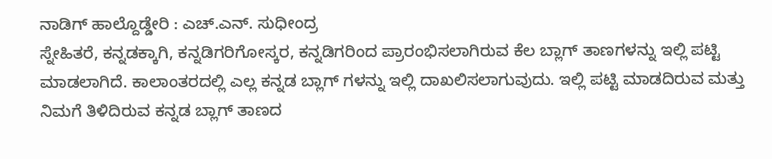ನಾಡಿಗ್ ಹಾಲ್ದೊಡ್ಡೇರಿ : ಎಚ್.ಎನ್. ಸುಧೀಂದ್ರ
ಸ್ನೇಹಿತರೆ, ಕನ್ನಡಕ್ಕಾಗಿ, ಕನ್ನಡಿಗರಿಗೋಸ್ಕರ, ಕನ್ನಡಿಗರಿಂದ ಪ್ರಾರಂಭಿಸಲಾಗಿರುವ ಕೆಲ ಬ್ಲಾಗ್ ತಾಣಗಳನ್ನು ಇಲ್ಲಿ ಪಟ್ಟಿ ಮಾಡಲಾಗಿದೆ. ಕಾಲಾಂತರದಲ್ಲಿ ಎಲ್ಲ ಕನ್ನಡ ಬ್ಲಾಗ್ ಗಳನ್ನು ಇಲ್ಲಿ ದಾಖಲಿಸಲಾಗುವುದು. ಇಲ್ಲಿ ಪಟ್ಟಿ ಮಾಡದಿರುವ ಮತ್ತು ನಿಮಗೆ ತಿಳಿದಿರುವ ಕನ್ನಡ ಬ್ಲಾಗ್ ತಾಣದ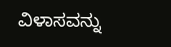ವಿಳಾಸವನ್ನು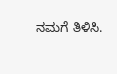ನಮಗೆ ತಿಳಿಸಿ.